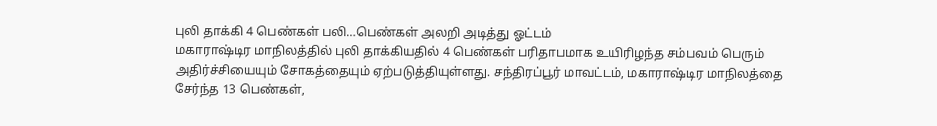புலி தாக்கி 4 பெண்கள் பலி…பெண்கள் அலறி அடித்து ஓட்டம்
மகாராஷ்டிர மாநிலத்தில் புலி தாக்கியதில் 4 பெண்கள் பரிதாபமாக உயிரிழந்த சம்பவம் பெரும் அதிர்ச்சியையும் சோகத்தையும் ஏற்படுத்தியுள்ளது. சந்திரப்பூர் மாவட்டம், மகாராஷ்டிர மாநிலத்தை சேர்ந்த 13 பெண்கள்,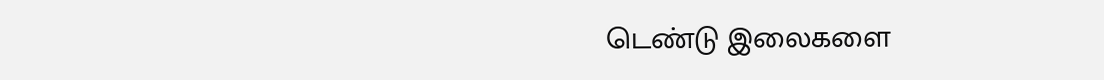டெண்டு இலைகளை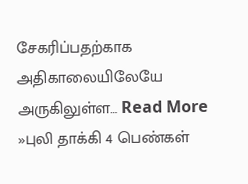சேகரிப்பதற்காக அதிகாலையிலேயே அருகிலுள்ள… Read More »புலி தாக்கி 4 பெண்கள்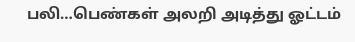பலி…பெண்கள் அலறி அடித்து ஓட்டம்